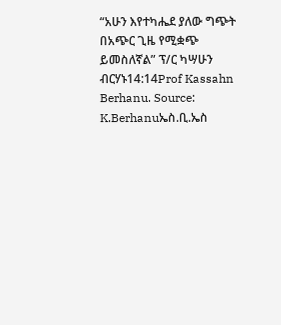“አሁን እየተካሔደ ያለው ግጭት በአጭር ጊዜ የሚቋጭ ይመስለኛል” ፕ/ር ካሣሁን ብርሃኑ14:14Prof Kassahn Berhanu. Source: K.Berhanuኤስ.ቢ.ኤስ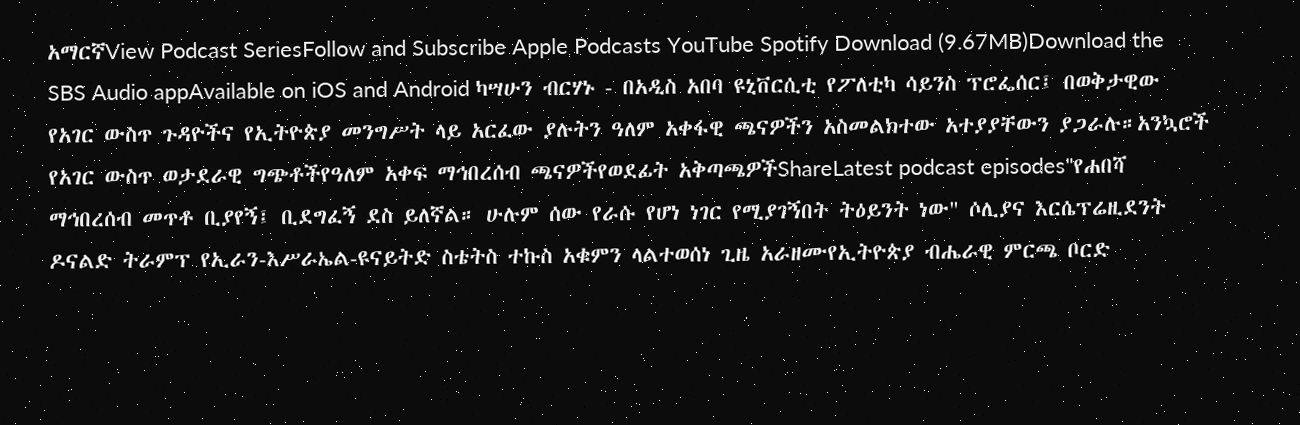አማርኛView Podcast SeriesFollow and Subscribe Apple Podcasts YouTube Spotify Download (9.67MB)Download the SBS Audio appAvailable on iOS and Android ካሣሁን ብርሃኑ - በአዲስ አበባ ዩኒቨርሲቲ የፖለቲካ ሳይንስ ፕሮፌሰር፤ በወቅታዊው የአገር ውስጥ ጉዳዮችና የኢትዮጵያ መንግሥት ላይ አርፈው ያሉትን ዓለም አቀፋዊ ጫናዎችን አስመልክተው አተያያቸውን ያጋራሉ።አንኳሮች የአገር ውስጥ ወታደራዊ ግጭቶችየዓለም አቀፍ ማኅበረሰብ ጫናዎችየወደፊት አቅጣጫዎችShareLatest podcast episodes"የሐበሻ ማኅበረሰብ መጥቶ ቢያየኝ፤ ቢደግፈኝ ደስ ይለኛል። ሁሉም ሰው የራሱ የሆነ ነገር የሚያገኝበት ትዕይንት ነው" ሶሊያና እርሴፕሬዚደንት ዶናልድ ትራምፕ የኢራን-እሥራኤል-ዩናይትድ ስቴትስ ተኩስ አቁምን ላልተወሰነ ጊዜ አራዘሙየኢትዮጵያ ብሔራዊ ምርጫ ቦርድ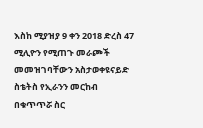እስከ ሚያዝያ 9 ቀን 2018 ድረስ 47 ሚሊዮን የሚጠጉ መራጮች መመዝገባቸውን አስታወቀዩናይድ ስቴትስ የኢራንን መርከብ በቁጥጥሯ ስር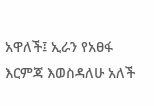አዋለች፤ ኢራን የአፀፋ እርምጃ እወስዳለሁ አለች